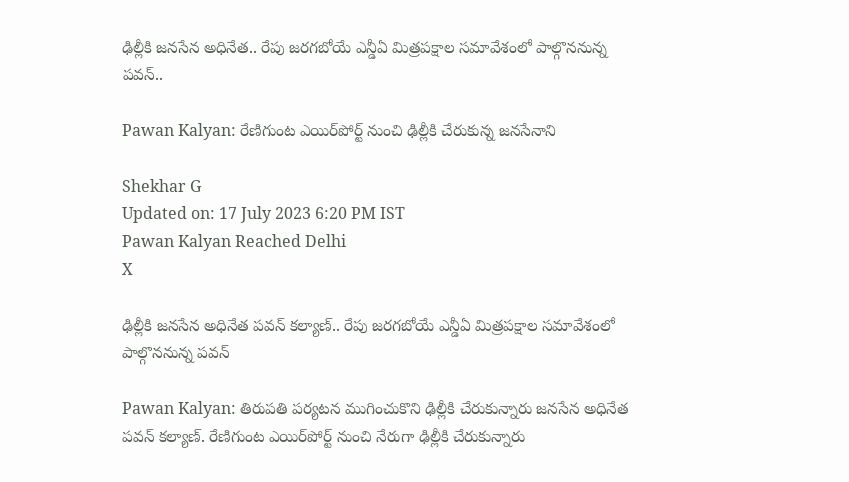ఢిల్లీకి జనసేన అధినేత.. రేపు జరగబోయే ఎన్డీఏ మిత్రపక్షాల సమావేశంలో పాల్గొననున్న పవన్‌..

Pawan Kalyan: రేణిగుంట ఎయిర్‌పోర్ట్‌ నుంచి ఢిల్లీకి చేరుకున్న జనసేనాని

Shekhar G
Updated on: 17 July 2023 6:20 PM IST
Pawan Kalyan Reached Delhi
X

ఢిల్లీకి జనసేన అధినేత పవన్‌ కల్యాణ్‌.. రేపు జరగబోయే ఎన్డీఏ మిత్రపక్షాల సమావేశంలో పాల్గొననున్న పవన్‌

Pawan Kalyan: తిరుపతి పర్యటన ముగించుకొని ఢిల్లీకి చేరుకున్నారు జనసేన అధినేత పవన్‌ కల్యాణ్‌. రేణిగుంట ఎయిర్‌పోర్ట్‌ నుంచి నేరుగా ఢిల్లీకి చేరుకున్నారు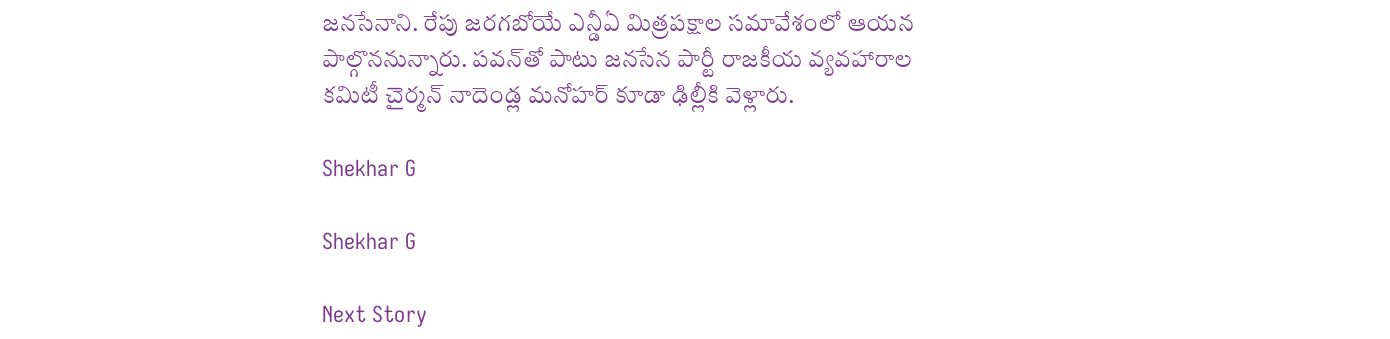జనసేనాని. రేపు జరగబోయే ఎన్డీఏ మిత్రపక్షాల సమావేశంలో ఆయన పాల్గొననున్నారు. పవన్‌తో పాటు జనసేన పార్టీ రాజకీయ వ్యవహారాల కమిటీ చైర్మన్‌ నాదెండ్ల మనోహర్‌ కూడా ఢిల్లీకి వెళ్లారు.

Shekhar G

Shekhar G

Next Story